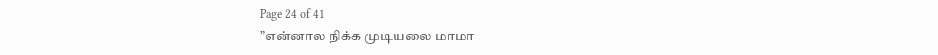Page 24 of 41
”என்னால நிக்க முடியலை மாமா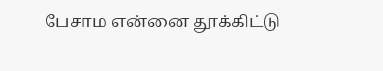பேசாம என்னை தூக்கிட்டு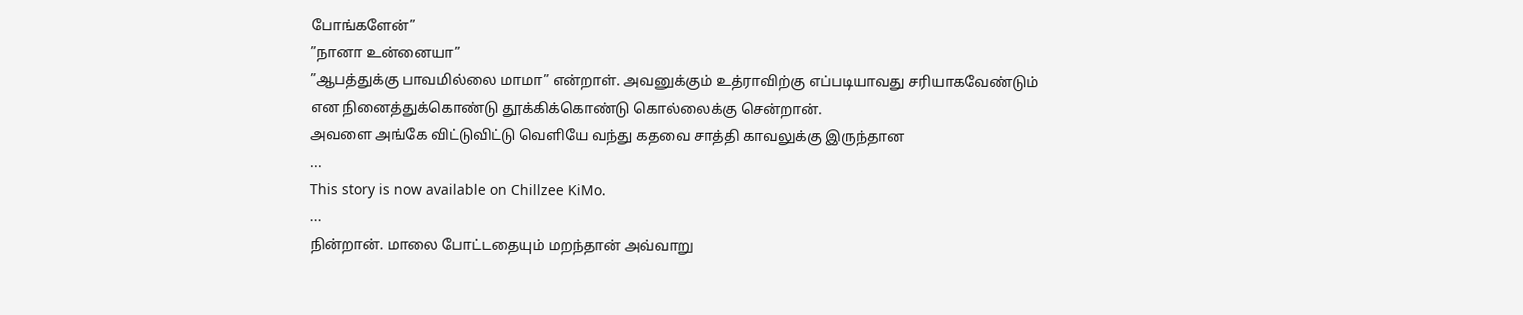போங்களேன்”
”நானா உன்னையா”
”ஆபத்துக்கு பாவமில்லை மாமா” என்றாள். அவனுக்கும் உத்ராவிற்கு எப்படியாவது சரியாகவேண்டும் என நினைத்துக்கொண்டு தூக்கிக்கொண்டு கொல்லைக்கு சென்றான்.
அவளை அங்கே விட்டுவிட்டு வெளியே வந்து கதவை சாத்தி காவலுக்கு இருந்தான
...
This story is now available on Chillzee KiMo.
...
நின்றான். மாலை போட்டதையும் மறந்தான் அவ்வாறு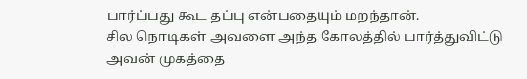பார்ப்பது கூட தப்பு என்பதையும் மறந்தான்.
சில நொடிகள் அவளை அந்த கோலத்தில் பார்த்துவிட்டு அவன் முகத்தை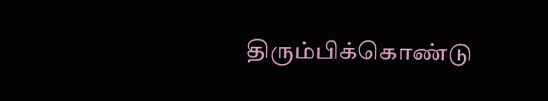திரும்பிக்கொண்டு